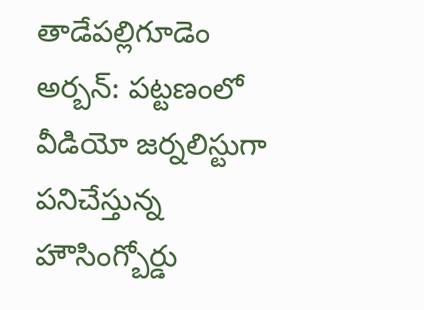తాడేపల్లిగూడెం అర్బన్: పట్టణంలో వీడియో జర్నలిస్టుగా పనిచేస్తున్న హౌసింగ్బోర్డు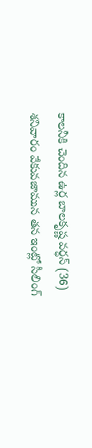కాలనీకి చెందిన ఉర్ల బాలకృష్ణ వర్ధన్ (36) శనివారం వేకువజామున తన ఇంట్లో సీలింగ్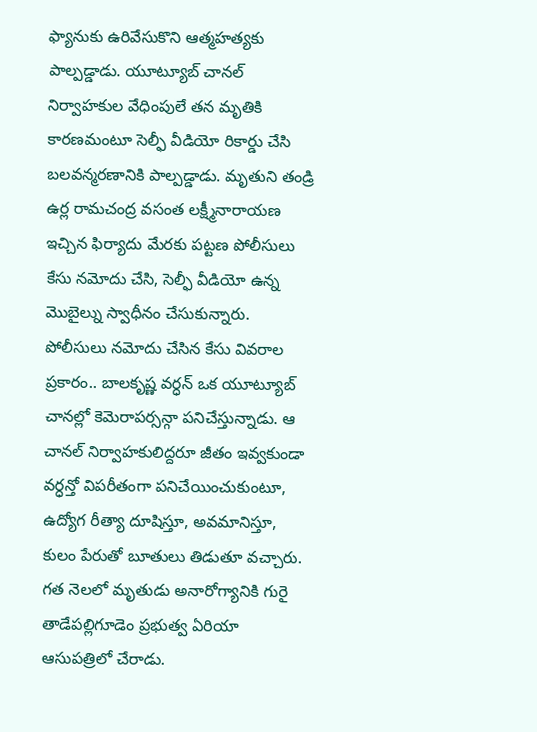ఫ్యానుకు ఉరివేసుకొని ఆత్మహత్యకు పాల్పడ్డాడు. యూట్యూబ్ చానల్ నిర్వాహకుల వేధింపులే తన మృతికి కారణమంటూ సెల్ఫీ వీడియో రికార్డు చేసి బలవన్మరణానికి పాల్పడ్డాడు. మృతుని తండ్రి ఉర్ల రామచంద్ర వసంత లక్ష్మీనారాయణ ఇచ్చిన ఫిర్యాదు మేరకు పట్టణ పోలీసులు కేసు నమోదు చేసి, సెల్ఫీ వీడియో ఉన్న మొబైల్ను స్వాధీనం చేసుకున్నారు. పోలీసులు నమోదు చేసిన కేసు వివరాల ప్రకారం.. బాలకృష్ణ వర్ధన్ ఒక యూట్యూబ్ చానల్లో కెమెరాపర్సన్గా పనిచేస్తున్నాడు. ఆ చానల్ నిర్వాహకులిద్దరూ జీతం ఇవ్వకుండా వర్ధన్తో విపరీతంగా పనిచేయించుకుంటూ, ఉద్యోగ రీత్యా దూషిస్తూ, అవమానిస్తూ, కులం పేరుతో బూతులు తిడుతూ వచ్చారు. గత నెలలో మృతుడు అనారోగ్యానికి గురై తాడేపల్లిగూడెం ప్రభుత్వ ఏరియా ఆసుపత్రిలో చేరాడు.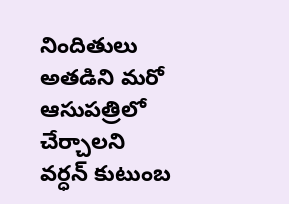నిందితులు అతడిని మరో ఆసుపత్రిలో చేర్చాలని వర్ధన్ కుటుంబ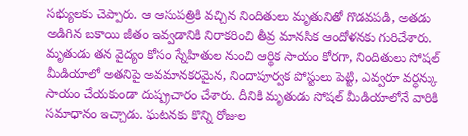సభ్యులకు చెప్పారు. ఆ ఆసుపత్రికి వచ్చిన నిందితులు మృతునితో గొడవపడి, అతడు అడిగిన బకాయి జీతం ఇవ్వడానికి నిరాకరించి తీవ్ర మానసిక ఆందోళనకు గురిచేశారు. మృతుడు తన వైద్యం కోసం స్నేహితుల నుంచి ఆర్థిక సాయం కోరగా, నిందితులు సోషల్ మీడియాలో అతనిపై అవమానకరమైన, నిందాపూర్వక పోస్టులు పెట్టి, ఎవ్వరూ వర్ధన్కు సాయం చేయకుండా దుష్ప్రచారం చేశారు. దీనికి మృతుడు సోషల్ మీడియాలోనే వారికి సమాధానం ఇచ్చాడు. ఘటనకు కొన్ని రోజుల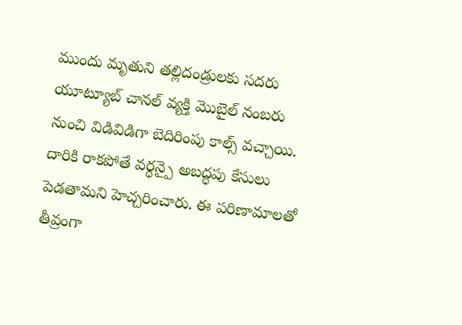ముందు మృతుని తల్లిదండ్రులకు సదరు యూట్యూబ్ చానల్ వ్యక్తి మొబైల్ నంబరు నుంచి విడివిడిగా బెదిరింపు కాల్స్ వచ్చాయి. దారికి రాకపోతే వర్ధన్పై అబద్ధపు కేసులు పెడతామని హెచ్చరించారు. ఈ పరిణామాలతో తీవ్రంగా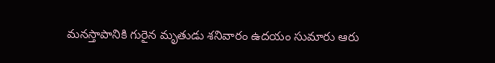మనస్తాపానికి గురైన మృతుడు శనివారం ఉదయం సుమారు ఆరు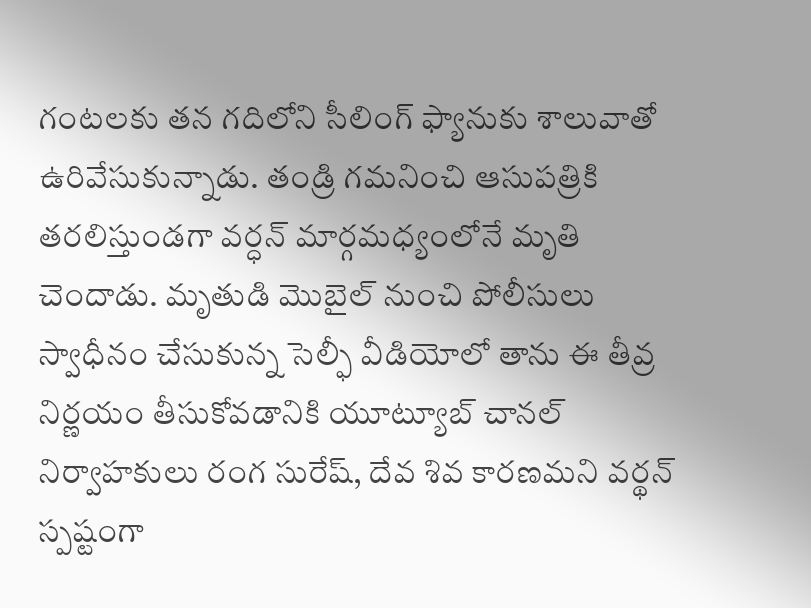గంటలకు తన గదిలోని సీలింగ్ ఫ్యానుకు శాలువాతో ఉరివేసుకున్నాడు. తండ్రి గమనించి ఆసుపత్రికి తరలిస్తుండగా వర్ధన్ మార్గమధ్యంలోనే మృతి చెందాడు. మృతుడి మొబైల్ నుంచి పోలీసులు స్వాధీనం చేసుకున్న సెల్ఫీ వీడియోలో తాను ఈ తీవ్ర నిర్ణయం తీసుకోవడానికి యూట్యూబ్ చానల్ నిర్వాహకులు రంగ సురేష్, దేవ శివ కారణమని వర్థన్ స్పష్టంగా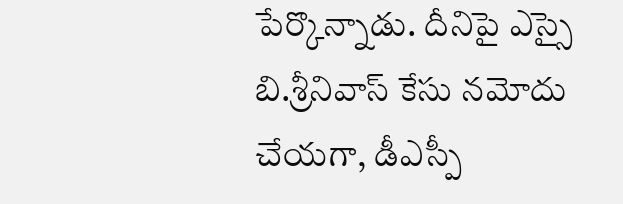పేర్కొన్నాడు. దీనిపై ఎస్సై బి.శ్రీనివాస్ కేసు నమోదు చేయగా, డీఎస్పీ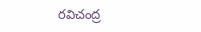రవిచంద్ర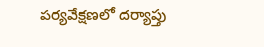పర్యవేక్షణలో దర్యాప్తు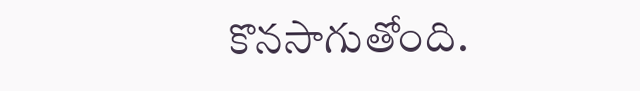కొనసాగుతోంది.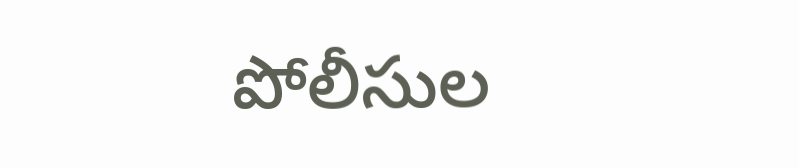పోలీసుల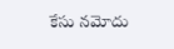కేసు నమోదు